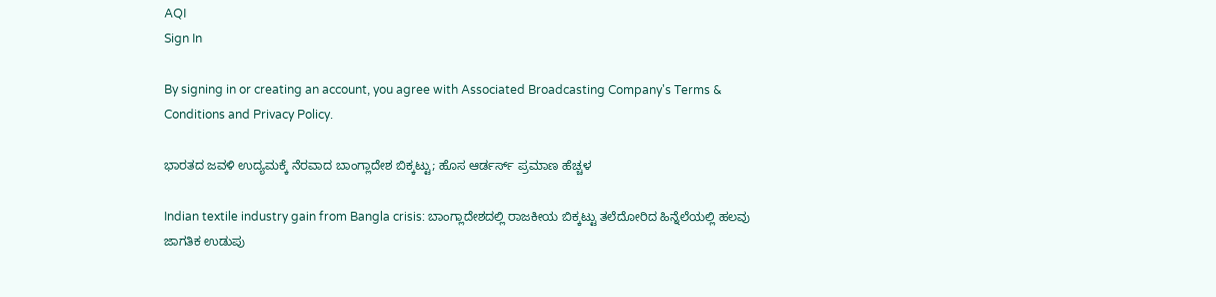AQI
Sign In

By signing in or creating an account, you agree with Associated Broadcasting Company's Terms & Conditions and Privacy Policy.

ಭಾರತದ ಜವಳಿ ಉದ್ಯಮಕ್ಕೆ ನೆರವಾದ ಬಾಂಗ್ಲಾದೇಶ ಬಿಕ್ಕಟ್ಟು; ಹೊಸ ಆರ್ಡರ್ಸ್ ಪ್ರಮಾಣ ಹೆಚ್ಚಳ

Indian textile industry gain from Bangla crisis: ಬಾಂಗ್ಲಾದೇಶದಲ್ಲಿ ರಾಜಕೀಯ ಬಿಕ್ಕಟ್ಟು ತಲೆದೋರಿದ ಹಿನ್ನೆಲೆಯಲ್ಲಿ ಹಲವು ಜಾಗತಿಕ ಉಡುಪು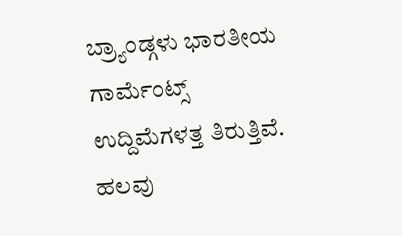ಬ್ರ್ಯಾಂಡ್ಗಳು ಭಾರತೀಯ ಗಾರ್ಮೆಂಟ್ಸ್ ಉದ್ದಿಮೆಗಳತ್ತ ತಿರುತ್ತಿವೆ. ಹಲವು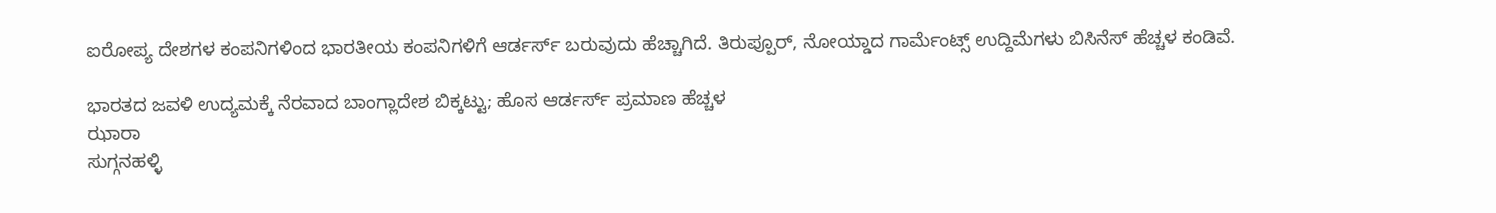ಐರೋಪ್ಯ ದೇಶಗಳ ಕಂಪನಿಗಳಿಂದ ಭಾರತೀಯ ಕಂಪನಿಗಳಿಗೆ ಆರ್ಡರ್ಸ್ ಬರುವುದು ಹೆಚ್ಚಾಗಿದೆ. ತಿರುಪ್ಪೂರ್, ನೋಯ್ಡಾದ ಗಾರ್ಮೆಂಟ್ಸ್ ಉದ್ದಿಮೆಗಳು ಬಿಸಿನೆಸ್ ಹೆಚ್ಚಳ ಕಂಡಿವೆ.

ಭಾರತದ ಜವಳಿ ಉದ್ಯಮಕ್ಕೆ ನೆರವಾದ ಬಾಂಗ್ಲಾದೇಶ ಬಿಕ್ಕಟ್ಟು; ಹೊಸ ಆರ್ಡರ್ಸ್ ಪ್ರಮಾಣ ಹೆಚ್ಚಳ
ಝಾರಾ
ಸುಗ್ಗನಹಳ್ಳಿ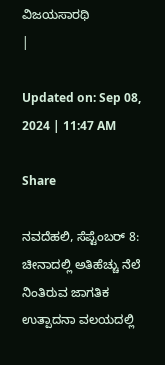ವಿಜಯಸಾರಥಿ
|

Updated on: Sep 08, 2024 | 11:47 AM

Share

ನವದೆಹಲಿ, ಸೆಪ್ಟೆಂಬರ್ 8: ಚೀನಾದಲ್ಲಿ ಅತಿಹೆಚ್ಚು ನೆಲೆ ನಿಂತಿರುವ ಜಾಗತಿಕ ಉತ್ಪಾದನಾ ವಲಯದಲ್ಲಿ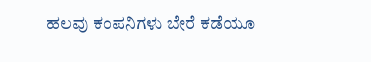ಹಲವು ಕಂಪನಿಗಳು ಬೇರೆ ಕಡೆಯೂ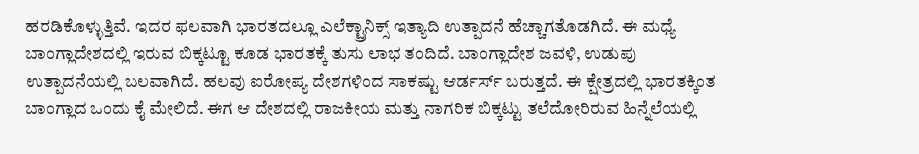ಹರಡಿಕೊಳ್ಳುತ್ತಿವೆ. ಇದರ ಫಲವಾಗಿ ಭಾರತದಲ್ಲೂ ಎಲೆಕ್ಟ್ರಾನಿಕ್ಸ್ ಇತ್ಯಾದಿ ಉತ್ಪಾದನೆ ಹೆಚ್ಚಾಗತೊಡಗಿದೆ. ಈ ಮಧ್ಯೆ ಬಾಂಗ್ಲಾದೇಶದಲ್ಲಿ ಇರುವ ಬಿಕ್ಕಟ್ಟೂ ಕೂಡ ಭಾರತಕ್ಕೆ ತುಸು ಲಾಭ ತಂದಿದೆ. ಬಾಂಗ್ಲಾದೇಶ ಜವಳಿ, ಉಡುಪು ಉತ್ಪಾದನೆಯಲ್ಲಿ ಬಲವಾಗಿದೆ. ಹಲವು ಐರೋಪ್ಯ ದೇಶಗಳಿಂದ ಸಾಕಷ್ಟು ಆರ್ಡರ್ಸ್ ಬರುತ್ತದೆ. ಈ ಕ್ಷೇತ್ರದಲ್ಲಿ ಭಾರತಕ್ಕಿಂತ ಬಾಂಗ್ಲಾದ ಒಂದು ಕೈ ಮೇಲಿದೆ. ಈಗ ಆ ದೇಶದಲ್ಲಿ ರಾಜಕೀಯ ಮತ್ತು ನಾಗರಿಕ ಬಿಕ್ಕಟ್ಟು ತಲೆದೋರಿರುವ ಹಿನ್ನೆಲೆಯಲ್ಲಿ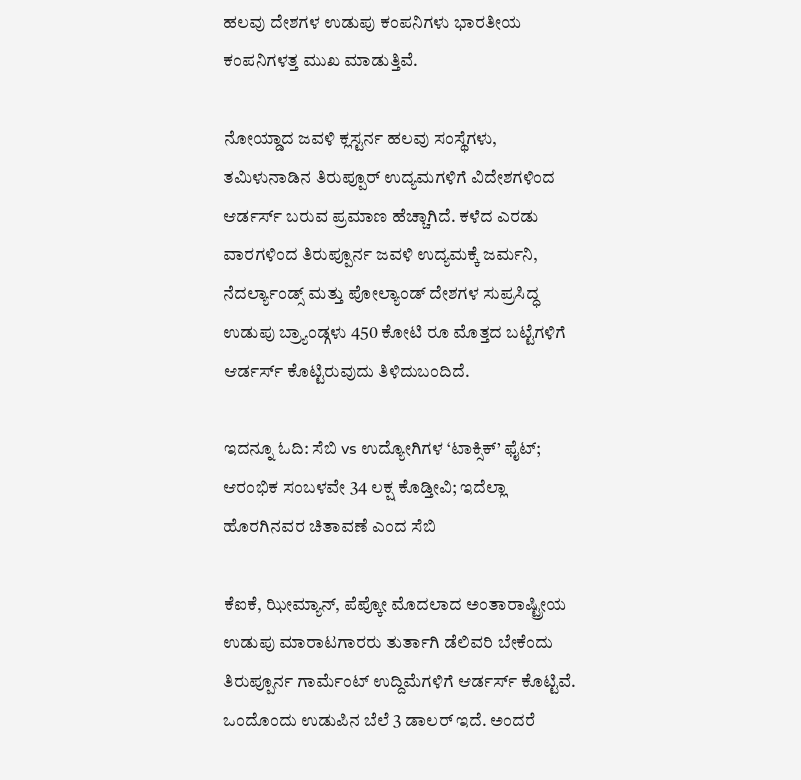ಹಲವು ದೇಶಗಳ ಉಡುಪು ಕಂಪನಿಗಳು ಭಾರತೀಯ ಕಂಪನಿಗಳತ್ತ ಮುಖ ಮಾಡುತ್ತಿವೆ.

ನೋಯ್ಡಾದ ಜವಳಿ ಕ್ಲಸ್ಟರ್ನ ಹಲವು ಸಂಸ್ಥೆಗಳು, ತಮಿಳುನಾಡಿನ ತಿರುಪ್ಪೂರ್ ಉದ್ಯಮಗಳಿಗೆ ವಿದೇಶಗಳಿಂದ ಆರ್ಡರ್ಸ್ ಬರುವ ಪ್ರಮಾಣ ಹೆಚ್ಚಾಗಿದೆ. ಕಳೆದ ಎರಡು ವಾರಗಳಿಂದ ತಿರುಪ್ಪೂರ್ನ ಜವಳಿ ಉದ್ಯಮಕ್ಕೆ ಜರ್ಮನಿ, ನೆದರ್ಲ್ಯಾಂಡ್ಸ್ ಮತ್ತು ಪೋಲ್ಯಾಂಡ್ ದೇಶಗಳ ಸುಪ್ರಸಿದ್ಧ ಉಡುಪು ಬ್ರ್ಯಾಂಡ್ಗಳು 450 ಕೋಟಿ ರೂ ಮೊತ್ತದ ಬಟ್ಟೆಗಳಿಗೆ ಆರ್ಡರ್ಸ್ ಕೊಟ್ಟಿರುವುದು ತಿಳಿದುಬಂದಿದೆ.

ಇದನ್ನೂ ಓದಿ: ಸೆಬಿ vs ಉದ್ಯೋಗಿಗಳ ‘ಟಾಕ್ಸಿಕ್’ ಫೈಟ್; ಆರಂಭಿಕ ಸಂಬಳವೇ 34 ಲಕ್ಷ ಕೊಡ್ತೀವಿ; ಇದೆಲ್ಲಾ ಹೊರಗಿನವರ ಚಿತಾವಣೆ ಎಂದ ಸೆಬಿ

ಕೆಐಕೆ, ಝೀಮ್ಯಾನ್, ಪೆಪ್ಕೋ ಮೊದಲಾದ ಅಂತಾರಾಷ್ಟ್ರೀಯ ಉಡುಪು ಮಾರಾಟಗಾರರು ತುರ್ತಾಗಿ ಡೆಲಿವರಿ ಬೇಕೆಂದು ತಿರುಪ್ಪೂರ್ನ ಗಾರ್ಮೆಂಟ್ ಉದ್ದಿಮೆಗಳಿಗೆ ಆರ್ಡರ್ಸ್ ಕೊಟ್ಟಿವೆ. ಒಂದೊಂದು ಉಡುಪಿನ ಬೆಲೆ 3 ಡಾಲರ್ ಇದೆ. ಅಂದರೆ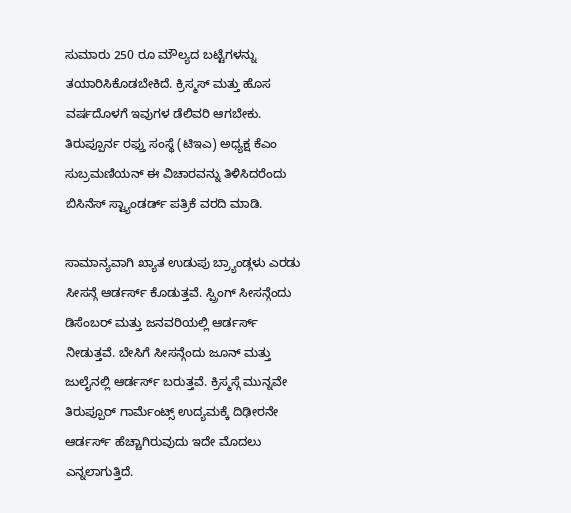ಸುಮಾರು 250 ರೂ ಮೌಲ್ಯದ ಬಟ್ಟೆಗಳನ್ನು ತಯಾರಿಸಿಕೊಡಬೇಕಿದೆ. ಕ್ರಿಸ್ಮಸ್ ಮತ್ತು ಹೊಸ ವರ್ಷದೊಳಗೆ ಇವುಗಳ ಡೆಲಿವರಿ ಆಗಬೇಕು. ತಿರುಪ್ಪೂರ್ನ ರಫ್ತು ಸಂಸ್ಥೆ (ಟಿಇಎ) ಅಧ್ಯಕ್ಷ ಕೆಎಂ ಸುಬ್ರಮಣಿಯನ್ ಈ ವಿಚಾರವನ್ನು ತಿಳಿಸಿದರೆಂದು ಬಿಸಿನೆಸ್ ಸ್ಟ್ಯಾಂಡರ್ಡ್ ಪತ್ರಿಕೆ ವರದಿ ಮಾಡಿ.

ಸಾಮಾನ್ಯವಾಗಿ ಖ್ಯಾತ ಉಡುಪು ಬ್ರ್ಯಾಂಡ್ಗಳು ಎರಡು ಸೀಸನ್ಗೆ ಆರ್ಡರ್ಸ್ ಕೊಡುತ್ತವೆ. ಸ್ಪ್ರಿಂಗ್ ಸೀಸನ್ಗೆಂದು ಡಿಸೆಂಬರ್ ಮತ್ತು ಜನವರಿಯಲ್ಲಿ ಆರ್ಡರ್ಸ್ ನೀಡುತ್ತವೆ. ಬೇಸಿಗೆ ಸೀಸನ್ಗೆಂದು ಜೂನ್ ಮತ್ತು ಜುಲೈನಲ್ಲಿ ಆರ್ಡರ್ಸ್ ಬರುತ್ತವೆ. ಕ್ರಿಸ್ಮಸ್ಗೆ ಮುನ್ನವೇ ತಿರುಪ್ಪೂರ್ ಗಾರ್ಮೆಂಟ್ಸ್ ಉದ್ಯಮಕ್ಕೆ ದಿಢೀರನೇ ಆರ್ಡರ್ಸ್ ಹೆಚ್ಚಾಗಿರುವುದು ಇದೇ ಮೊದಲು ಎನ್ನಲಾಗುತ್ತಿದೆ.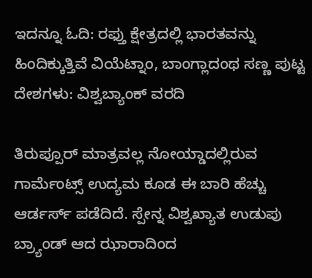ಇದನ್ನೂ ಓದಿ: ರಫ್ತು ಕ್ಷೇತ್ರದಲ್ಲಿ ಭಾರತವನ್ನು ಹಿಂದಿಕ್ಕುತ್ತಿವೆ ವಿಯೆಟ್ನಾಂ, ಬಾಂಗ್ಲಾದಂಥ ಸಣ್ಣ ಪುಟ್ಟ ದೇಶಗಳು: ವಿಶ್ವಬ್ಯಾಂಕ್ ವರದಿ

ತಿರುಪ್ಪೂರ್ ಮಾತ್ರವಲ್ಲ ನೋಯ್ಡಾದಲ್ಲಿರುವ ಗಾರ್ಮೆಂಟ್ಸ್ ಉದ್ಯಮ ಕೂಡ ಈ ಬಾರಿ ಹೆಚ್ಚು ಆರ್ಡರ್ಸ್ ಪಡೆದಿದೆ. ಸ್ಪೇನ್ನ ವಿಶ್ವಖ್ಯಾತ ಉಡುಪು ಬ್ರ್ಯಾಂಡ್ ಆದ ಝಾರಾದಿಂದ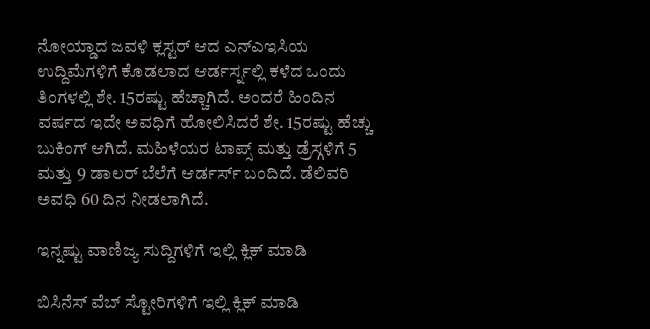ನೋಯ್ಡಾದ ಜವಳಿ ಕ್ಲಸ್ಟರ್ ಆದ ಎನ್ಎಇಸಿಯ ಉದ್ದಿಮೆಗಳಿಗೆ ಕೊಡಲಾದ ಆರ್ಡರ್ಸ್ನಲ್ಲಿ ಕಳೆದ ಒಂದು ತಿಂಗಳಲ್ಲಿ ಶೇ. 15ರಷ್ಟು ಹೆಚ್ಚಾಗಿದೆ. ಅಂದರೆ ಹಿಂದಿನ ವರ್ಷದ ಇದೇ ಅವಧಿಗೆ ಹೋಲಿಸಿದರೆ ಶೇ. 15ರಷ್ಟು ಹೆಚ್ಚು ಬುಕಿಂಗ್ ಆಗಿದೆ. ಮಹಿಳೆಯರ ಟಾಪ್ಸ್ ಮತ್ತು ಡ್ರೆಸ್ಗಳಿಗೆ 5 ಮತ್ತು 9 ಡಾಲರ್ ಬೆಲೆಗೆ ಆರ್ಡರ್ಸ್ ಬಂದಿದೆ. ಡೆಲಿವರಿ ಅವಧಿ 60 ದಿನ ನೀಡಲಾಗಿದೆ.

ಇನ್ನಷ್ಟು ವಾಣಿಜ್ಯ ಸುದ್ದಿಗಳಿಗೆ ಇಲ್ಲಿ ಕ್ಲಿಕ್ ಮಾಡಿ

ಬಿಸಿನೆಸ್ ವೆಬ್ ಸ್ಟೋರಿಗಳಿಗೆ ಇಲ್ಲಿ ಕ್ಲಿಕ್ ಮಾಡಿ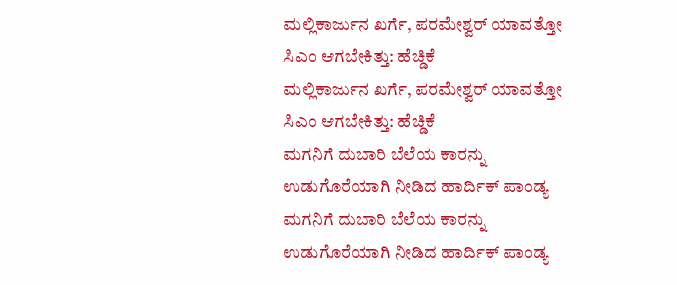ಮಲ್ಲಿಕಾರ್ಜುನ ಖರ್ಗೆ, ಪರಮೇಶ್ವರ್ ಯಾವತ್ತೋ ಸಿಎಂ ಆಗಬೇಕಿತ್ತು: ಹೆಚ್ಡಿಕೆ
ಮಲ್ಲಿಕಾರ್ಜುನ ಖರ್ಗೆ, ಪರಮೇಶ್ವರ್ ಯಾವತ್ತೋ ಸಿಎಂ ಆಗಬೇಕಿತ್ತು: ಹೆಚ್ಡಿಕೆ
ಮಗನಿಗೆ ದುಬಾರಿ ಬೆಲೆಯ ಕಾರನ್ನು ಉಡುಗೊರೆಯಾಗಿ ನೀಡಿದ ಹಾರ್ದಿಕ್ ಪಾಂಡ್ಯ
ಮಗನಿಗೆ ದುಬಾರಿ ಬೆಲೆಯ ಕಾರನ್ನು ಉಡುಗೊರೆಯಾಗಿ ನೀಡಿದ ಹಾರ್ದಿಕ್ ಪಾಂಡ್ಯ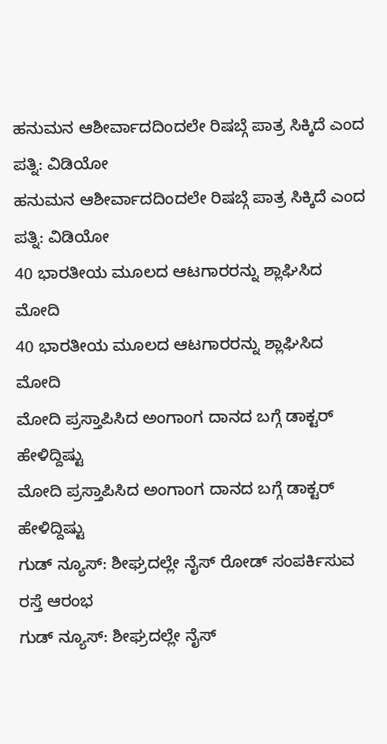ಹನುಮನ ಆಶೀರ್ವಾದದಿಂದಲೇ ರಿಷಬ್ಗೆ ಪಾತ್ರ ಸಿಕ್ಕಿದೆ ಎಂದ ಪತ್ನಿ: ವಿಡಿಯೋ
ಹನುಮನ ಆಶೀರ್ವಾದದಿಂದಲೇ ರಿಷಬ್ಗೆ ಪಾತ್ರ ಸಿಕ್ಕಿದೆ ಎಂದ ಪತ್ನಿ: ವಿಡಿಯೋ
40 ಭಾರತೀಯ ಮೂಲದ ಆಟಗಾರರನ್ನು ಶ್ಲಾಘಿಸಿದ ಮೋದಿ
40 ಭಾರತೀಯ ಮೂಲದ ಆಟಗಾರರನ್ನು ಶ್ಲಾಘಿಸಿದ ಮೋದಿ
ಮೋದಿ ಪ್ರಸ್ತಾಪಿಸಿದ ಅಂಗಾಂಗ ದಾನದ ಬಗ್ಗೆ ಡಾಕ್ಟರ್ ಹೇಳಿದ್ದಿಷ್ಟು
ಮೋದಿ ಪ್ರಸ್ತಾಪಿಸಿದ ಅಂಗಾಂಗ ದಾನದ ಬಗ್ಗೆ ಡಾಕ್ಟರ್ ಹೇಳಿದ್ದಿಷ್ಟು
ಗುಡ್ ನ್ಯೂಸ್: ಶೀಘ್ರದಲ್ಲೇ ನೈಸ್‌ ರೋಡ್‌ ಸಂಪರ್ಕಿಸುವ ರಸ್ತೆ ಆರಂಭ
ಗುಡ್ ನ್ಯೂಸ್: ಶೀಘ್ರದಲ್ಲೇ ನೈಸ್‌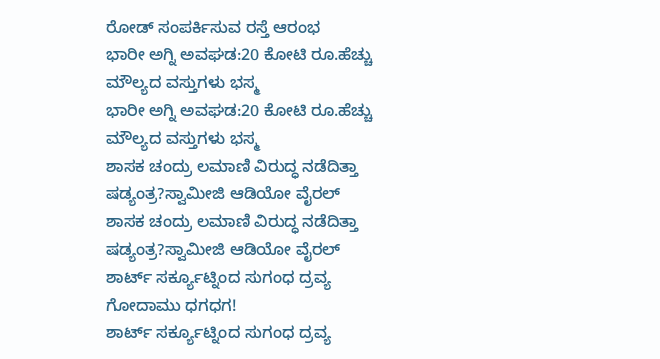ರೋಡ್‌ ಸಂಪರ್ಕಿಸುವ ರಸ್ತೆ ಆರಂಭ
ಭಾರೀ ಅಗ್ನಿ ಅವಘಡ:20 ಕೋಟಿ ರೂ.ಹೆಚ್ಚು ಮೌಲ್ಯದ ವಸ್ತುಗಳು ಭಸ್ಮ
ಭಾರೀ ಅಗ್ನಿ ಅವಘಡ:20 ಕೋಟಿ ರೂ.ಹೆಚ್ಚು ಮೌಲ್ಯದ ವಸ್ತುಗಳು ಭಸ್ಮ
ಶಾಸಕ ಚಂದ್ರು ಲಮಾಣಿ ವಿರುದ್ಧ ನಡೆದಿತ್ತಾ ಷಡ್ಯಂತ್ರ?ಸ್ವಾಮೀಜಿ ಆಡಿಯೋ ವೈರಲ್
ಶಾಸಕ ಚಂದ್ರು ಲಮಾಣಿ ವಿರುದ್ಧ ನಡೆದಿತ್ತಾ ಷಡ್ಯಂತ್ರ?ಸ್ವಾಮೀಜಿ ಆಡಿಯೋ ವೈರಲ್
ಶಾರ್ಟ್ ಸರ್ಕ್ಯೂಟ್ನಿಂದ ಸುಗಂಧ ದ್ರವ್ಯ ಗೋದಾಮು ಧಗಧಗ!
ಶಾರ್ಟ್ ಸರ್ಕ್ಯೂಟ್ನಿಂದ ಸುಗಂಧ ದ್ರವ್ಯ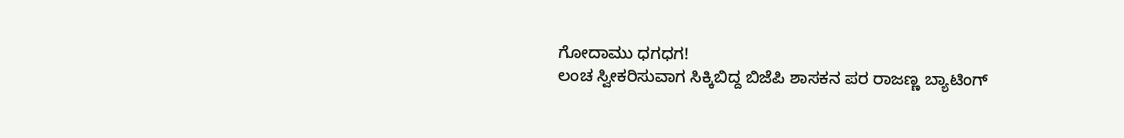ಗೋದಾಮು ಧಗಧಗ!
ಲಂಚ ಸ್ವೀಕರಿಸುವಾಗ ಸಿಕ್ಕಿಬಿದ್ದ ಬಿಜೆಪಿ ಶಾಸಕನ ಪರ ರಾಜಣ್ಣ ಬ್ಯಾಟಿಂಗ್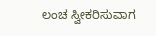ಲಂಚ ಸ್ವೀಕರಿಸುವಾಗ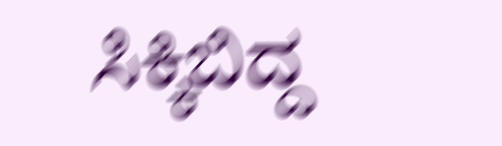ಸಿಕ್ಕಿಬಿದ್ದ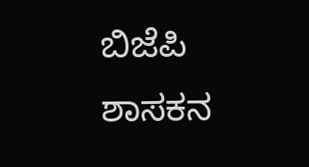ಬಿಜೆಪಿ ಶಾಸಕನ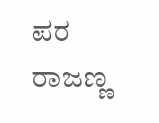ಪರ ರಾಜಣ್ಣ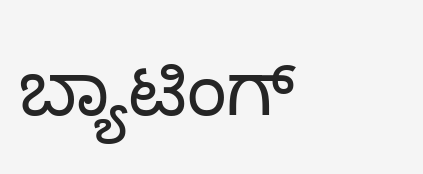ಬ್ಯಾಟಿಂಗ್